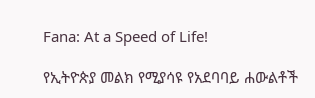Fana: At a Speed of Life!

የኢትዮጵያ መልክ የሚያሳዩ የአደባባይ ሐውልቶች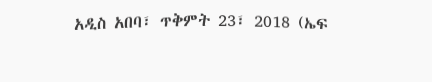አዲስ አበባ፣ ጥቅምት 23፣ 2018 (ኤፍ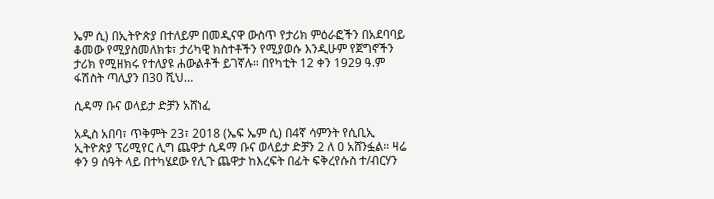ኤም ሲ) በኢትዮጵያ በተለይም በመዲናዋ ውስጥ የታሪክ ምዕራፎችን በአደባባይ ቆመው የሚያስመለክቱ፣ ታሪካዊ ክስተቶችን የሚያወሱ እንዲሁም የጀግኖችን ታሪክ የሚዘክሩ የተለያዩ ሐውልቶች ይገኛሉ። በየካቲት 12 ቀን 1929 ዓ.ም ፋሽስት ጣሊያን በ30 ሺህ…

ሲዳማ ቡና ወላይታ ድቻን አሸነፈ

አዲስ አበባ፣ ጥቅምት 23፣ 2018 (ኤፍ ኤም ሲ) በ4ኛ ሳምንት የሲቢኢ ኢትዮጵያ ፕሪሚየር ሊግ ጨዋታ ሲዳማ ቡና ወላይታ ድቻን 2 ለ 0 አሸንፏል። ዛሬ ቀን 9 ሰዓት ላይ በተካሄደው የሊጉ ጨዋታ ከእረፍት በፊት ፍቅረየሱስ ተ/ብርሃን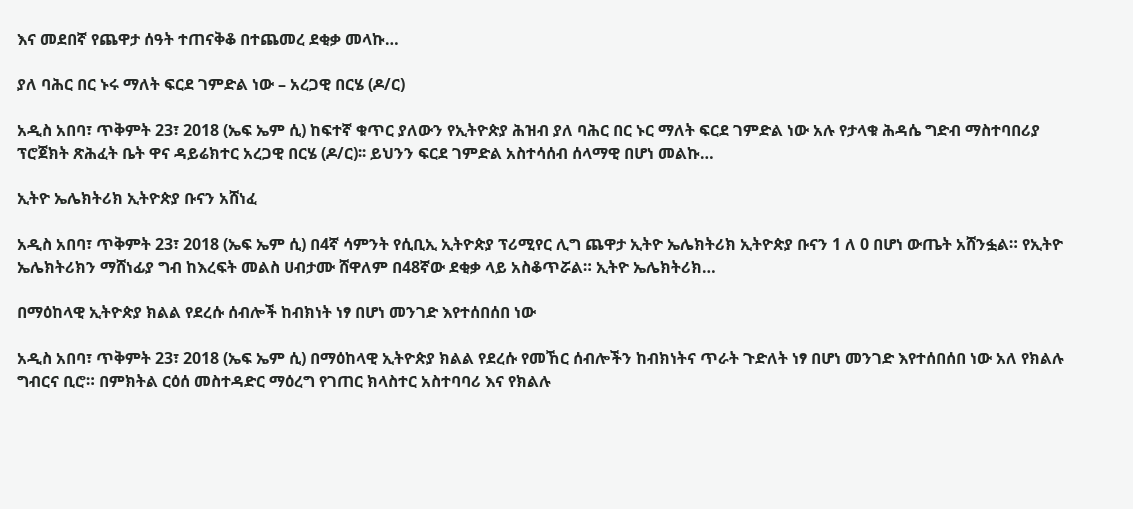እና መደበኛ የጨዋታ ሰዓት ተጠናቅቆ በተጨመረ ደቂቃ መላኩ…

ያለ ባሕር በር ኑሩ ማለት ፍርደ ገምድል ነው – አረጋዊ በርሄ (ዶ/ር)

አዲስ አበባ፣ ጥቅምት 23፣ 2018 (ኤፍ ኤም ሲ) ከፍተኛ ቁጥር ያለውን የኢትዮጵያ ሕዝብ ያለ ባሕር በር ኑር ማለት ፍርደ ገምድል ነው አሉ የታላቁ ሕዳሴ ግድብ ማስተባበሪያ ፕሮጀክት ጽሕፈት ቤት ዋና ዳይሬክተር አረጋዊ በርሄ (ዶ/ር)፡፡ ይህንን ፍርደ ገምድል አስተሳሰብ ሰላማዊ በሆነ መልኩ…

ኢትዮ ኤሌክትሪክ ኢትዮጵያ ቡናን አሸነፈ

አዲስ አበባ፣ ጥቅምት 23፣ 2018 (ኤፍ ኤም ሲ) በ4ኛ ሳምንት የሲቢኢ ኢትዮጵያ ፕሪሚየር ሊግ ጨዋታ ኢትዮ ኤሌክትሪክ ኢትዮጵያ ቡናን 1 ለ 0 በሆነ ውጤት አሸንፏል። የኢትዮ ኤሌክትሪክን ማሸነፊያ ግብ ከእረፍት መልስ ሀብታሙ ሸዋለም በ48ኛው ደቂቃ ላይ አስቆጥሯል። ኢትዮ ኤሌክትሪክ…

በማዕከላዊ ኢትዮጵያ ክልል የደረሱ ሰብሎች ከብክነት ነፃ በሆነ መንገድ እየተሰበሰበ ነው

አዲስ አበባ፣ ጥቅምት 23፣ 2018 (ኤፍ ኤም ሲ) በማዕከላዊ ኢትዮጵያ ክልል የደረሱ የመኸር ሰብሎችን ከብክነትና ጥራት ጉድለት ነፃ በሆነ መንገድ እየተሰበሰበ ነው አለ የክልሉ ግብርና ቢሮ። በምክትል ርዕሰ መስተዳድር ማዕረግ የገጠር ክላስተር አስተባባሪ እና የክልሉ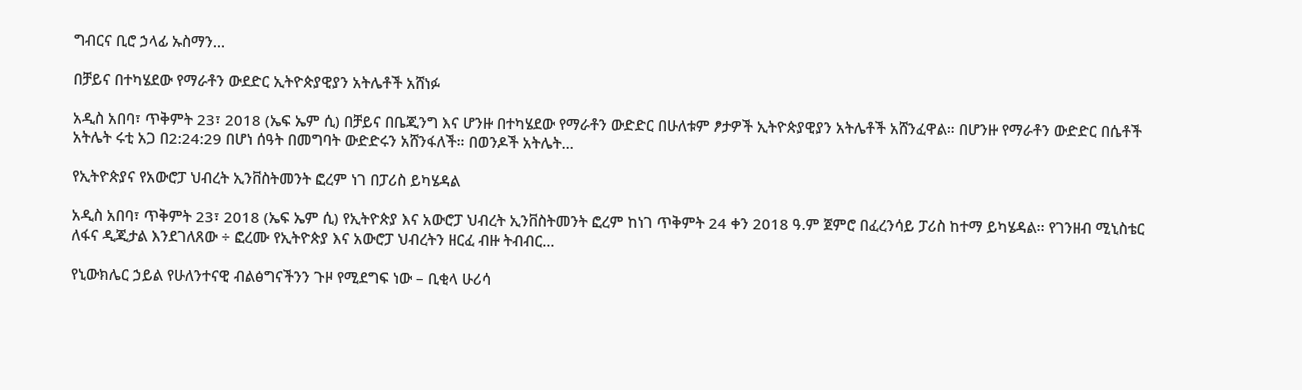ግብርና ቢሮ ኃላፊ ኡስማን…

በቻይና በተካሄደው የማራቶን ውደድር ኢትዮጵያዊያን አትሌቶች አሸነፉ

አዲስ አበባ፣ ጥቅምት 23፣ 2018 (ኤፍ ኤም ሲ) በቻይና በቤጂንግ እና ሆንዙ በተካሄደው የማራቶን ውድድር በሁለቱም ፆታዎች ኢትዮጵያዊያን አትሌቶች አሸንፈዋል። በሆንዙ የማራቶን ውድድር በሴቶች አትሌት ሩቲ አጋ በ2:24:29 በሆነ ሰዓት በመግባት ውድድሩን አሸንፋለች። በወንዶች አትሌት…

የኢትዮጵያና የአውሮፓ ህብረት ኢንቨስትመንት ፎረም ነገ በፓሪስ ይካሄዳል

አዲስ አበባ፣ ጥቅምት 23፣ 2018 (ኤፍ ኤም ሲ) የኢትዮጵያ እና አውሮፓ ህብረት ኢንቨስትመንት ፎረም ከነገ ጥቅምት 24 ቀን 2018 ዓ.ም ጀምሮ በፈረንሳይ ፓሪስ ከተማ ይካሄዳል፡፡ የገንዘብ ሚኒስቴር ለፋና ዲጂታል እንደገለጸው ÷ ፎረሙ የኢትዮጵያ እና አውሮፓ ህብረትን ዘርፈ ብዙ ትብብር…

የኒውክሌር ኃይል የሁለንተናዊ ብልፅግናችንን ጉዞ የሚደግፍ ነው – ቢቂላ ሁሪሳ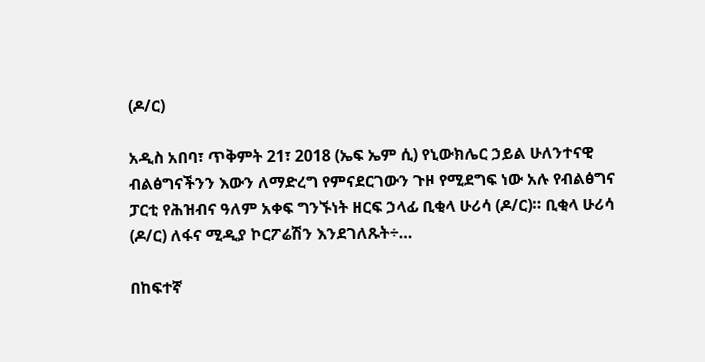(ዶ/ር)

አዲስ አበባ፣ ጥቅምት 21፣ 2018 (ኤፍ ኤም ሲ) የኒውክሌር ኃይል ሁለንተናዊ ብልፅግናችንን እውን ለማድረግ የምናደርገውን ጉዞ የሚደግፍ ነው አሉ የብልፅግና ፓርቲ የሕዝብና ዓለም አቀፍ ግንኙነት ዘርፍ ኃላፊ ቢቂላ ሁሪሳ (ዶ/ር)። ቢቂላ ሁሪሳ (ዶ/ር) ለፋና ሚዲያ ኮርፖሬሽን እንደገለጹት÷…

በከፍተኛ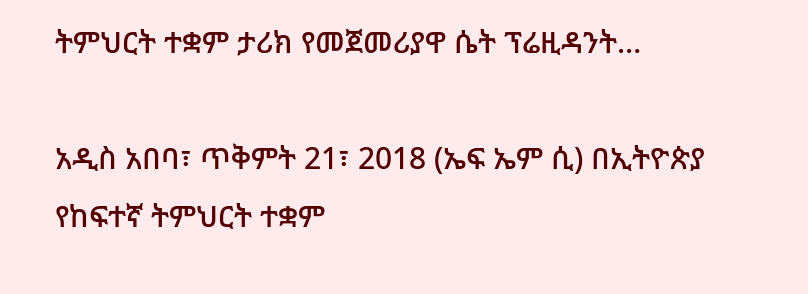ትምህርት ተቋም ታሪክ የመጀመሪያዋ ሴት ፕሬዚዳንት…

አዲስ አበባ፣ ጥቅምት 21፣ 2018 (ኤፍ ኤም ሲ) በኢትዮጵያ የከፍተኛ ትምህርት ተቋም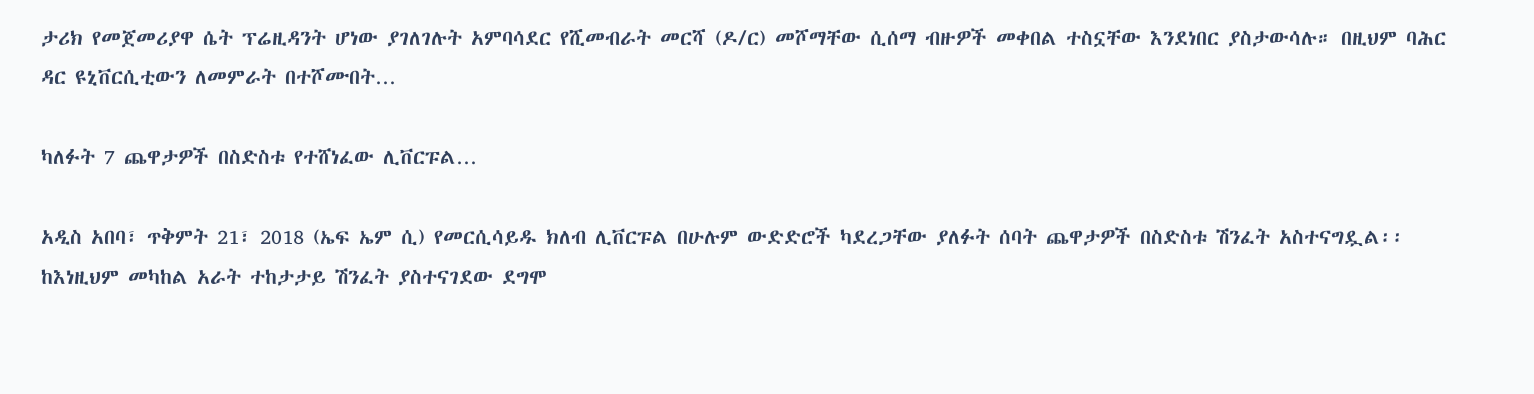ታሪክ የመጀመሪያዋ ሴት ፕሬዚዳንት ሆነው ያገለገሉት አምባሳደር የሺመብራት መርሻ (ዶ/ር) መሾማቸው ሲሰማ ብዙዎች መቀበል ተስኗቸው እንደነበር ያስታውሳሉ። በዚህም ባሕር ዳር ዩኒቨርሲቲውን ለመምራት በተሾሙበት…

ካለፉት 7 ጨዋታዎች በስድስቱ የተሸነፈው ሊቨርፑል…

አዲስ አበባ፣ ጥቅምት 21፣ 2018 (ኤፍ ኤም ሲ) የመርሲሳይዱ ክለብ ሊቨርፑል በሁሉም ውድድሮች ካደረጋቸው ያለፉት ሰባት ጨዋታዎች በስድስቱ ሽንፈት አስተናግዷል፡፡ ከእነዚህም መካከል አራት ተከታታይ ሽንፈት ያስተናገደው ደግሞ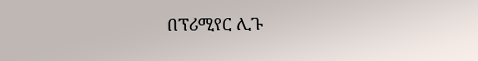በፕሪሚየር ሊጉ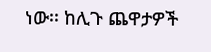ነው፡፡ ከሊጉ ጨዋታዎች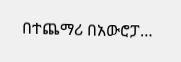በተጨማሪ በአውሮፓ…